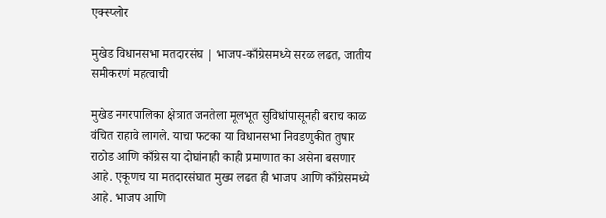एक्स्प्लोर

मुखेड विधानसभा मतदारसंघ | भाजप-काँग्रेसमध्ये सरळ लढत, जातीय समीकरणं महत्वाची

मुखेड नगरपालिका क्षेत्रात जनतेला मूलभूत सुविधांपासूनही बराच काळ वंचित राहावे लागले. याचा फटका या विधानसभा निवडणुकीत तुषार राठोड आणि काँग्रेस या दोघांनाही काही प्रमाणात का असेना बसणार आहे. एकूणच या मतदारसंघात मुख्य लढत ही भाजप आणि काँग्रेसमध्ये आहे. भाजप आणि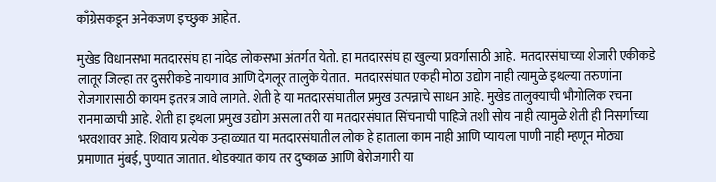काँग्रेसकडून अनेकजण इच्छुक आहेत.

मुखेड विधानसभा मतदारसंघ हा नांदेड लोकसभा अंतर्गत येतो. हा मतदारसंघ हा खुल्या प्रवर्गासाठी आहे.  मतदारसंघाच्या शेजारी एकीकडे लातूर जिल्हा तर दुसरीकडे नायगाव आणि देगलूर तालुके येतात.  मतदारसंघात एकही मोठा उद्योग नाही त्यामुळे इथल्या तरुणांना रोजगारासाठी कायम इतरत्र जावे लागते. शेती हे या मतदारसंघातील प्रमुख उत्पन्नाचे साधन आहे. मुखेड तालुक्याची भौगोलिक रचना रानमाळाची आहे. शेती हा इथला प्रमुख उद्योग असला तरी या मतदारसंघात सिंचनाची पाहिजे तशी सोय नाही त्यामुळे शेती ही निसर्गाच्या भरवशावर आहे. शिवाय प्रत्येक उन्हाळ्यात या मतदारसंघातील लोक हे हाताला काम नाही आणि प्यायला पाणी नाही म्हणून मोठ्या प्रमाणात मुंबई, पुण्यात जातात. थोडक्यात काय तर दुष्काळ आणि बेरोजगारी या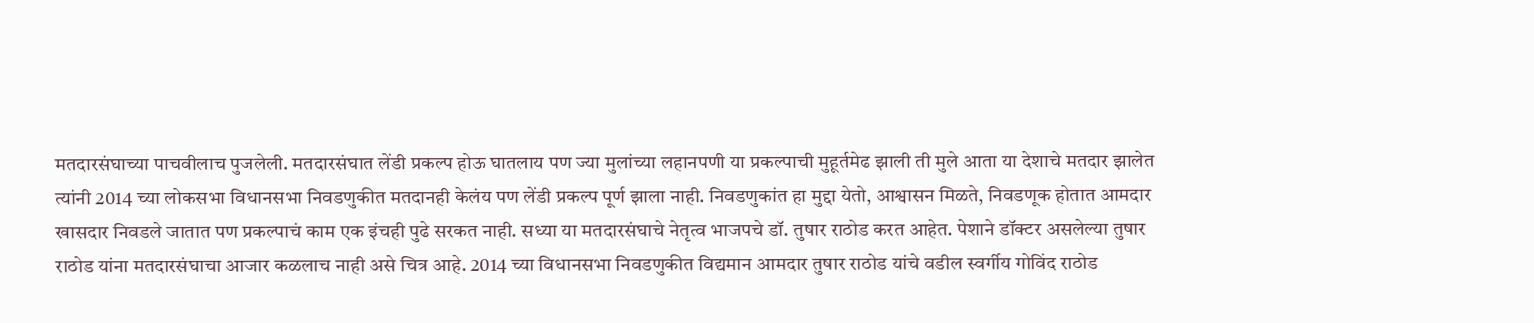मतदारसंघाच्या पाचवीलाच पुजलेली. मतदारसंघात लेंडी प्रकल्प होऊ घातलाय पण ज्या मुलांच्या लहानपणी या प्रकल्पाची मुहूर्तमेढ झाली ती मुले आता या देशाचे मतदार झालेत त्यांनी 2014 च्या लोकसभा विधानसभा निवडणुकीत मतदानही केलंय पण लेंडी प्रकल्प पूर्ण झाला नाही. निवडणुकांत हा मुद्दा येतो, आश्वासन मिळते, निवडणूक होतात आमदार खासदार निवडले जातात पण प्रकल्पाचं काम एक इंचही पुढे सरकत नाही. सध्या या मतदारसंघाचे नेतृत्व भाजपचे डॉ. तुषार राठोड करत आहेत. पेशाने डॉक्टर असलेल्या तुषार राठोड यांना मतदारसंघाचा आजार कळलाच नाही असे चित्र आहे. 2014 च्या विधानसभा निवडणुकीत विद्यमान आमदार तुषार राठोड यांचे वडील स्वर्गीय गोविंद राठोड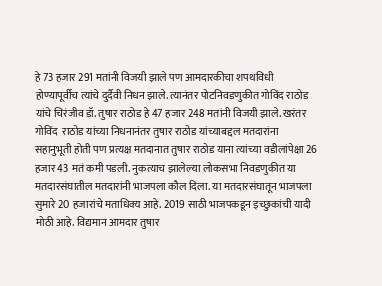हे 73 हजार 291 मतांनी विजयी झाले पण आमदारकीचा शपथविधी होण्यापूर्वीच त्यांचे दुर्दैवी निधन झाले. त्यानंतर पोटनिवडणुकीत गोविंद राठोड यांचे चिरंजीव डॉ. तुषार राठोड हे 47 हजार 248 मतांनी विजयी झाले. खरंतर गोविंद  राठोड यांच्या निधनानंतर तुषार राठोड यांच्याबद्दल मतदारांना सहानुभूती होती पण प्रत्यक्ष मतदानात तुषार राठोड याना त्यांच्या वडीलांपेक्षा 26 हजार 43 मतं कमी पडली. नुकत्याच झालेल्या लोकसभा निवडणुकीत या मतदारसंघातील मतदारांनी भाजपला कौल दिला. या मतदारसंघातून भाजपला सुमारे 20 हजारांचे मताधिक्य आहे. 2019 साठी भाजपकडून इच्छुकांची यादी मोठी आहे. विद्यमान आमदार तुषार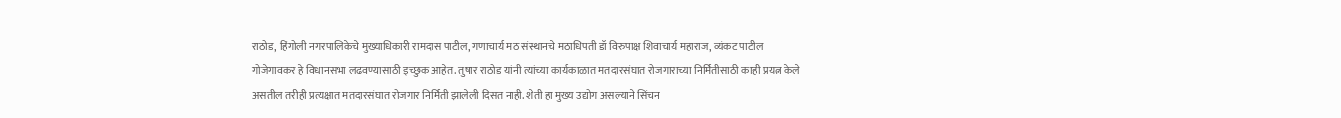राठोड, हिंगोली नगरपालिकेचे मुख्याधिकारी रामदास पाटील, गणाचार्य मठ संस्थानचे मठाधिपती डॉ विरुपाक्ष शिवाचार्य महाराज, व्यंकट पाटील गोजेगावकर हे विधानसभा लढवण्यासाठी इच्छुक आहेत. तुषार राठोड यांनी त्यांच्या कार्यकाळात मतदारसंघात रोजगाराच्या निर्मितीसाठी काही प्रयत्न केले असतील तरीही प्रत्यक्षात मतदारसंघात रोजगार निर्मिती झालेली दिसत नाही. शेती हा मुख्य उद्योग असल्याने सिंचन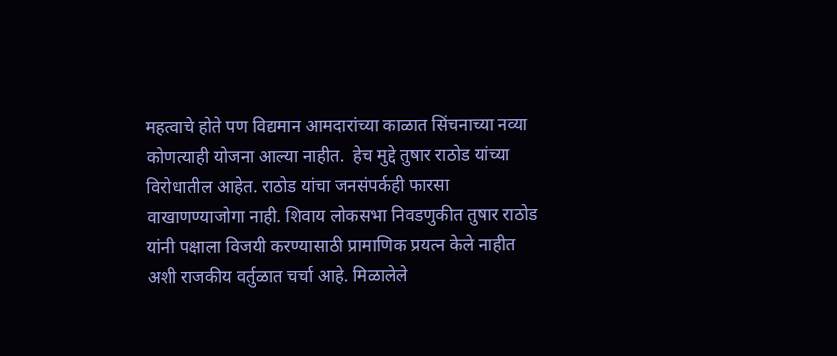महत्वाचे होते पण विद्यमान आमदारांच्या काळात सिंचनाच्या नव्या कोणत्याही योजना आल्या नाहीत.  हेच मुद्दे तुषार राठोड यांच्या विरोधातील आहेत. राठोड यांचा जनसंपर्कही फारसा वाखाणण्याजोगा नाही. शिवाय लोकसभा निवडणुकीत तुषार राठोड यांनी पक्षाला विजयी करण्यासाठी प्रामाणिक प्रयत्न केले नाहीत अशी राजकीय वर्तुळात चर्चा आहे. मिळालेले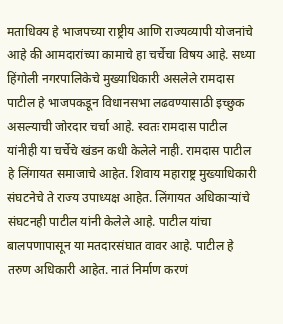मताधिक्य हे भाजपच्या राष्ट्रीय आणि राज्यव्यापी योजनांचे आहे की आमदारांच्या कामाचे हा चर्चेचा विषय आहे. सध्या हिंगोली नगरपालिकेचे मुख्याधिकारी असलेले रामदास पाटील हे भाजपकडून विधानसभा लढवण्यासाठी इच्छुक असल्याची जोरदार चर्चा आहे. स्वतः रामदास पाटील यांनीही या चर्चेचे खंडन कधी केलेले नाही. रामदास पाटील हे लिंगायत समाजाचे आहेत. शिवाय महाराष्ट्र मुख्याधिकारी संघटनेचे ते राज्य उपाध्यक्ष आहेत. लिंगायत अधिकाऱ्यांचे संघटनही पाटील यांनी केलेले आहे. पाटील यांचा बालपणापासून या मतदारसंघात वावर आहे. पाटील हे तरुण अधिकारी आहेत. नातं निर्माण करणं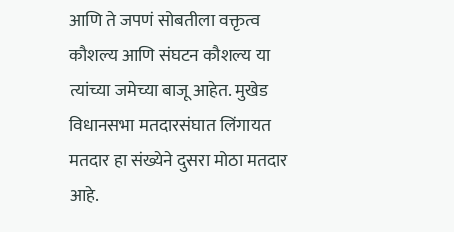आणि ते जपणं सोबतीला वक्तृत्व कौशल्य आणि संघटन कौशल्य या त्यांच्या जमेच्या बाजू आहेत. मुखेड विधानसभा मतदारसंघात लिंगायत मतदार हा संख्येने दुसरा मोठा मतदार आहे.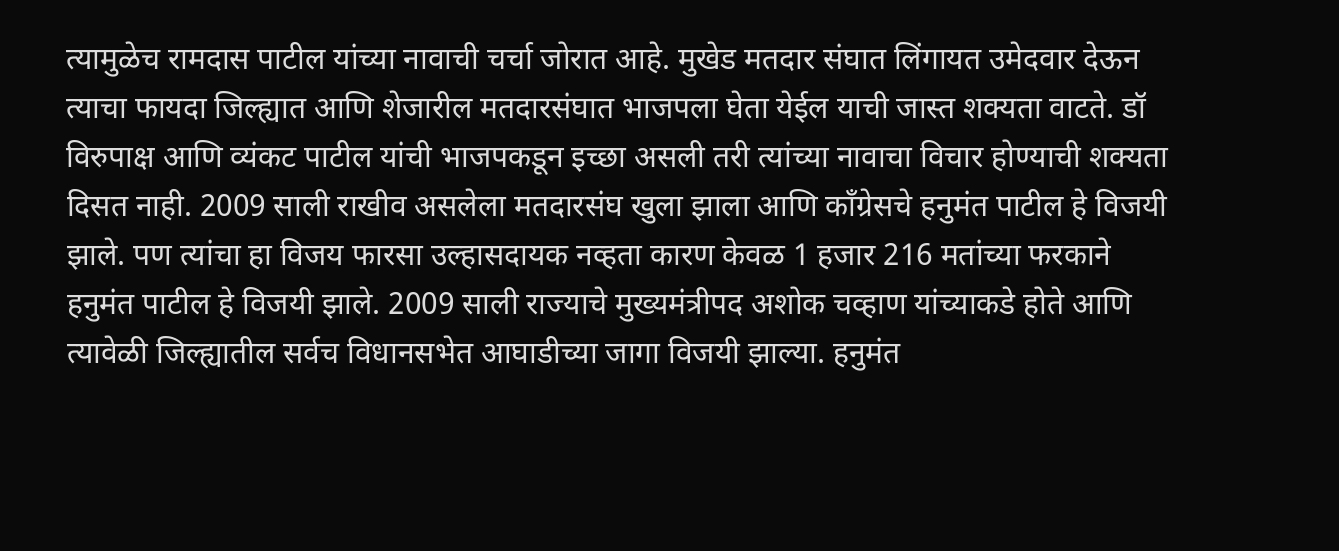त्यामुळेच रामदास पाटील यांच्या नावाची चर्चा जोरात आहे. मुखेड मतदार संघात लिंगायत उमेदवार देऊन त्याचा फायदा जिल्ह्यात आणि शेजारील मतदारसंघात भाजपला घेता येईल याची जास्त शक्यता वाटते. डॉ विरुपाक्ष आणि व्यंकट पाटील यांची भाजपकडून इच्छा असली तरी त्यांच्या नावाचा विचार होण्याची शक्यता दिसत नाही. 2009 साली राखीव असलेला मतदारसंघ खुला झाला आणि काँग्रेसचे हनुमंत पाटील हे विजयी झाले. पण त्यांचा हा विजय फारसा उल्हासदायक नव्हता कारण केवळ 1 हजार 216 मतांच्या फरकाने हनुमंत पाटील हे विजयी झाले. 2009 साली राज्याचे मुख्यमंत्रीपद अशोक चव्हाण यांच्याकडे होते आणि त्यावेळी जिल्ह्यातील सर्वच विधानसभेत आघाडीच्या जागा विजयी झाल्या. हनुमंत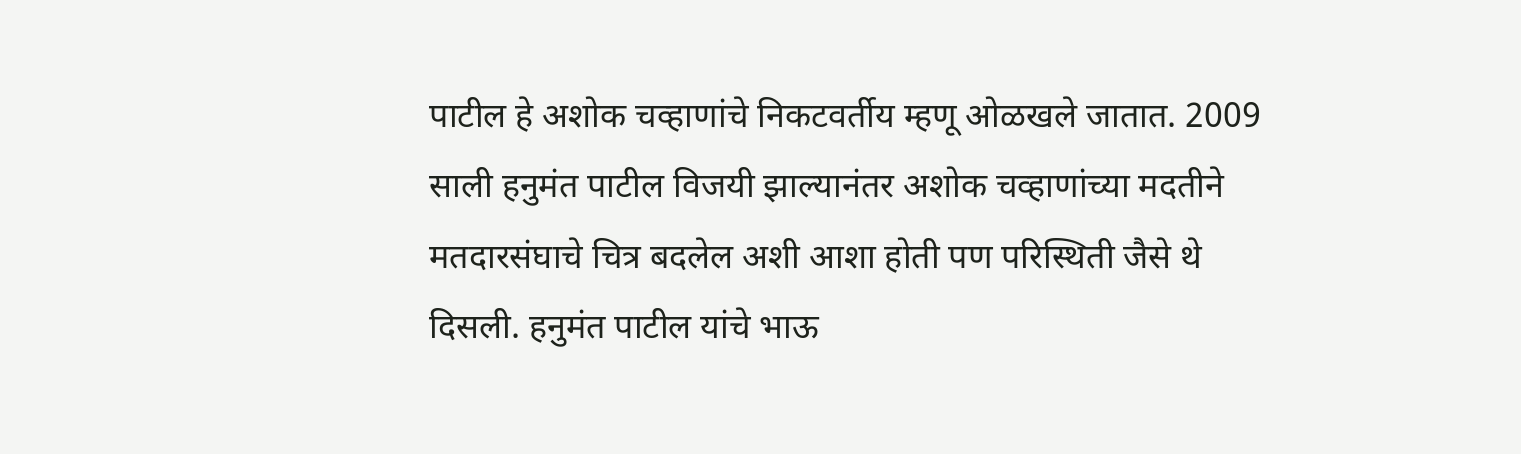पाटील हे अशोक चव्हाणांचे निकटवर्तीय म्हणू ओळखले जातात. 2009 साली हनुमंत पाटील विजयी झाल्यानंतर अशोक चव्हाणांच्या मदतीने मतदारसंघाचे चित्र बदलेल अशी आशा होती पण परिस्थिती जैसे थे दिसली. हनुमंत पाटील यांचे भाऊ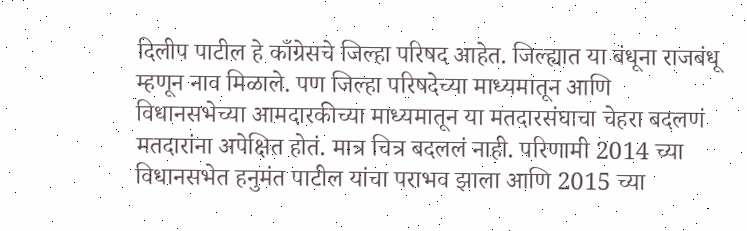दिलीप पाटील हे काँग्रेसचे जिल्हा परिषद आहेत. जिल्ह्यात या बंधूना राजबंधू म्हणून नाव मिळाले. पण जिल्हा परिषदेच्या माध्यमातून आणि विधानसभेच्या आमदारकीच्या माध्यमातून या मतदारसंघाचा चेहरा बदलणं मतदारांना अपेक्षित होतं. मात्र चित्र बदललं नाही. परिणामी 2014 च्या विधानसभेत हनुमंत पाटील यांचा पराभव झाला आणि 2015 च्या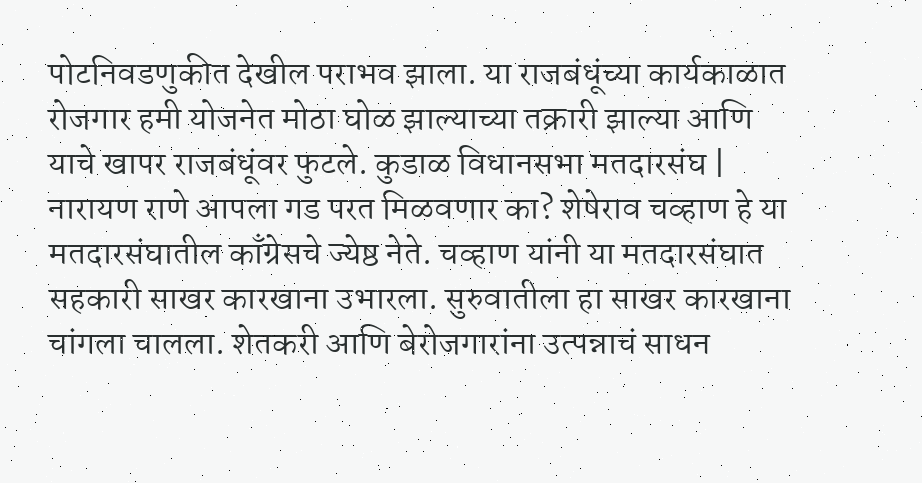पोटनिवडणुकीत देखील पराभव झाला. या राजबंधूंच्या कार्यकाळात रोजगार हमी योजनेत मोठा घोळ झाल्याच्या तक्रारी झाल्या आणि याचे खापर राजबंधूंवर फुटले. कुडाळ विधानसभा मतदारसंघ | नारायण राणे आपला गड परत मिळवणार का? शेषेराव चव्हाण हे या मतदारसंघातील काँग्रेसचे ज्येष्ठ नेते. चव्हाण यांनी या मतदारसंघात सहकारी साखर कारखाना उभारला. सुरुवातीला हा साखर कारखाना चांगला चालला. शेतकरी आणि बेरोजगारांना उत्पन्नाचं साधन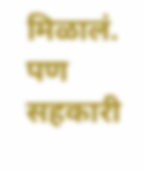मिळालं. पण सहकारी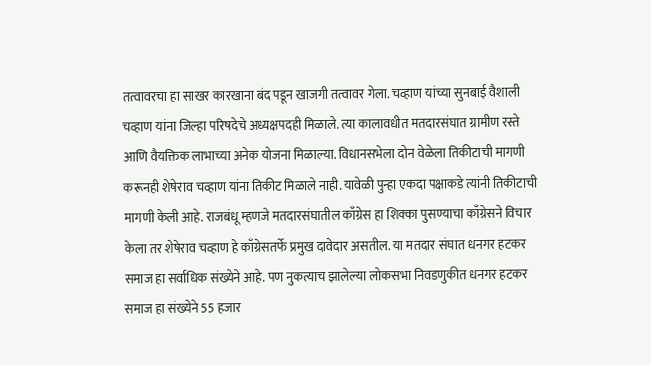तत्वावरचा हा साखर कारखाना बंद पडून खाजगी तत्वावर गेला. चव्हाण यांच्या सुनबाई वैशाली चव्हाण यांना जिल्हा परिषदेचे अध्यक्षपदही मिळाले. त्या कालावधीत मतदारसंघात ग्रामीण रस्ते आणि वैयक्तिक लाभाच्या अनेक योजना मिळाल्या. विधानसभेला दोन वेळेला तिकीटाची मागणी करूनही शेषेराव चव्हाण यांना तिकीट मिळाले नाही. यावेळी पुन्हा एकदा पक्षाकडे त्यांनी तिकीटाची मागणी केली आहे. राजबंधू म्हणजे मतदारसंघातील काँग्रेस हा शिक्का पुसण्याचा काँग्रेसने विचार केला तर शेषेराव चव्हाण हे काँग्रेसतर्फे प्रमुख दावेदार असतील. या मतदार संघात धनगर हटकर समाज हा सर्वाधिक संख्येने आहे. पण नुकत्याच झालेल्या लोकसभा निवडणुकीत धनगर हटकर समाज हा संख्येने 55 हजार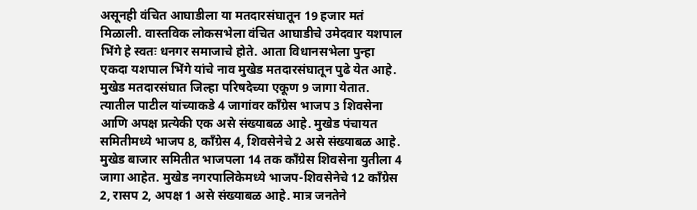असूनही वंचित आघाडीला या मतदारसंघातून 19 हजार मतं मिळाली. वास्तविक लोकसभेला वंचित आघाडीचे उमेदवार यशपाल भिंगे हे स्वतः धनगर समाजाचे होते. आता विधानसभेला पुन्हा एकदा यशपाल भिंगे यांचे नाव मुखेड मतदारसंघातून पुढे येत आहे. मुखेड मतदारसंघात जिल्हा परिषदेच्या एकूण 9 जागा येतात. त्यातील पाटील यांच्याकडे 4 जागांवर काँग्रेस भाजप 3 शिवसेना आणि अपक्ष प्रत्येकी एक असे संख्याबळ आहे. मुखेड पंचायत समितीमध्ये भाजप 8, काँग्रेस 4, शिवसेनेचे 2 असे संख्याबळ आहे. मुखेड बाजार समितीत भाजपला 14 तक काँग्रेस शिवसेना युतीला 4 जागा आहेत. मुखेड नगरपालिकेमध्ये भाजप-शिवसेनेचे 12 काँग्रेस 2, रासप 2, अपक्ष 1 असे संख्याबळ आहे. मात्र जनतेने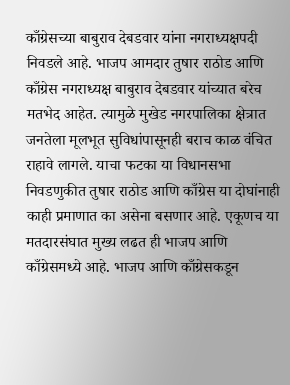काँग्रेसच्या बाबुराव देबडवार यांना नगराध्यक्षपदी निवडले आहे. भाजप आमदार तुषार राठोड आणि काँग्रेस नगराध्यक्ष बाबुराव देबडवार यांच्यात बरेच मतभेद आहेत. त्यामुळे मुखेड नगरपालिका क्षेत्रात जनतेला मूलभूत सुविधांपासूनही बराच काळ वंचित राहावे लागले. याचा फटका या विधानसभा निवडणुकीत तुषार राठोड आणि काँग्रेस या दोघांनाही काही प्रमाणात का असेना बसणार आहे. एकूणच या मतदारसंघात मुख्य लढत ही भाजप आणि काँग्रेसमध्ये आहे. भाजप आणि काँग्रेसकडून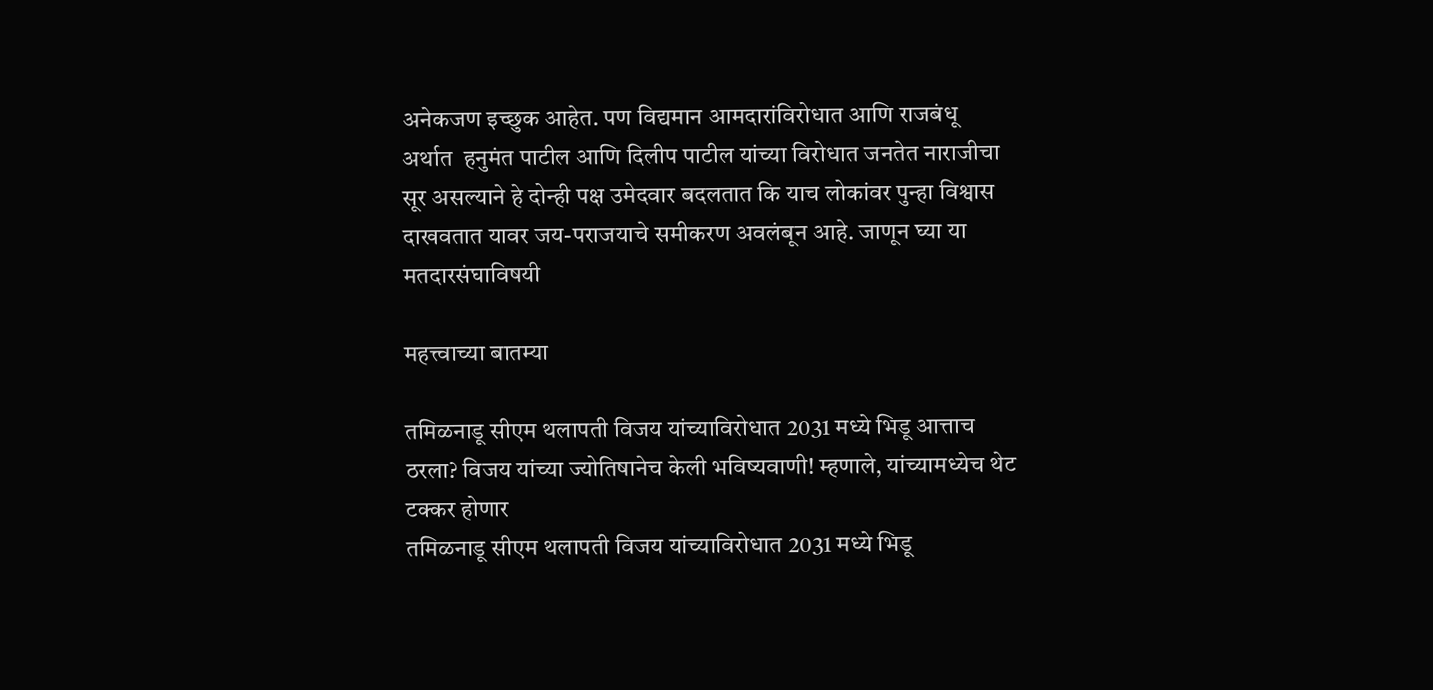अनेकजण इच्छुक आहेत. पण विद्यमान आमदारांविरोधात आणि राजबंधू अर्थात  हनुमंत पाटील आणि दिलीप पाटील यांच्या विरोधात जनतेत नाराजीचा सूर असल्याने हे दोन्ही पक्ष उमेदवार बदलतात कि याच लोकांवर पुन्हा विश्वास दाखवतात यावर जय-पराजयाचे समीकरण अवलंबून आहे. जाणून घ्या या मतदारसंघाविषयी

महत्त्वाच्या बातम्या

तमिळनाडू सीएम थलापती विजय यांच्याविरोधात 2031 मध्ये भिडू आत्ताच ठरला? विजय यांच्या ज्योतिषानेच केली भविष्यवाणी! म्हणाले, यांच्यामध्येच थेट टक्कर होणार
तमिळनाडू सीएम थलापती विजय यांच्याविरोधात 2031 मध्ये भिडू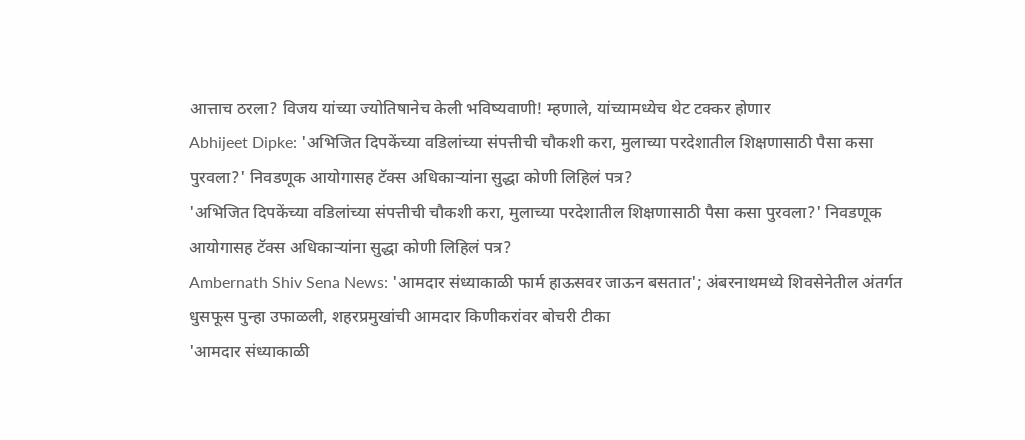आत्ताच ठरला? विजय यांच्या ज्योतिषानेच केली भविष्यवाणी! म्हणाले, यांच्यामध्येच थेट टक्कर होणार
Abhijeet Dipke: 'अभिजित दिपकेंच्या वडिलांच्या संपत्तीची चौकशी करा, मुलाच्या परदेशातील शिक्षणासाठी पैसा कसा पुरवला?' निवडणूक आयोगासह टॅक्स अधिकाऱ्यांना सुद्धा कोणी लिहिलं पत्र?
'अभिजित दिपकेंच्या वडिलांच्या संपत्तीची चौकशी करा, मुलाच्या परदेशातील शिक्षणासाठी पैसा कसा पुरवला?' निवडणूक आयोगासह टॅक्स अधिकाऱ्यांना सुद्धा कोणी लिहिलं पत्र?
Ambernath Shiv Sena News: 'आमदार संध्याकाळी फार्म हाऊसवर जाऊन बसतात'; अंबरनाथमध्ये शिवसेनेतील अंतर्गत धुसफूस पुन्हा उफाळली, शहरप्रमुखांची आमदार किणीकरांवर बोचरी टीका
'आमदार संध्याकाळी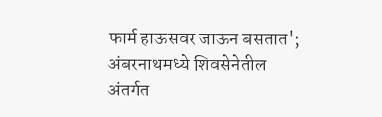फार्म हाऊसवर जाऊन बसतात'; अंबरनाथमध्ये शिवसेनेतील अंतर्गत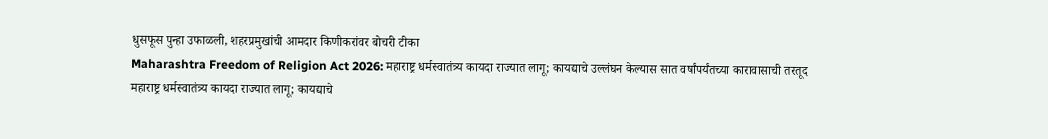धुसफूस पुन्हा उफाळली, शहरप्रमुखांची आमदार किणीकरांवर बोचरी टीका
Maharashtra Freedom of Religion Act 2026: महाराष्ट्र धर्मस्वातंत्र्य कायदा राज्यात लागू; कायद्याचे उल्लंघन केल्यास सात वर्षांपर्यंतच्या कारावासाची तरतूद
महाराष्ट्र धर्मस्वातंत्र्य कायदा राज्यात लागू; कायद्याचे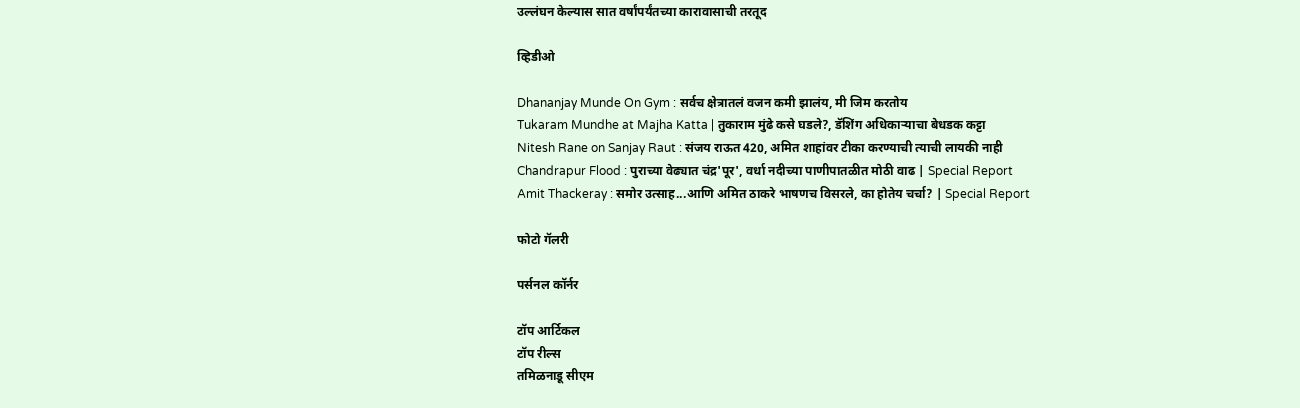उल्लंघन केल्यास सात वर्षांपर्यंतच्या कारावासाची तरतूद

व्हिडीओ

Dhananjay Munde On Gym : सर्वच क्षेत्रातलं वजन कमी झालंय, मी जिम करतोय
Tukaram Mundhe at Majha Katta | तुकाराम मुंढे कसे घडले?, डॅशिंग अधिकाऱ्याचा बेधडक कट्टा
Nitesh Rane on Sanjay Raut : संजय राऊत 420, अमित शाहांवर टीका करण्याची त्याची लायकी नाही
Chandrapur Flood : पुराच्या वेढ्यात चंद्र'पूर', वर्धा नदीच्या पाणीपातळीत मोठी वाढ | Special Report
Amit Thackeray : समोर उत्साह...आणि अमित ठाकरे भाषणच विसरले, का होतेय चर्चा? | Special Report

फोटो गॅलरी

पर्सनल कॉर्नर

टॉप आर्टिकल
टॉप रील्स
तमिळनाडू सीएम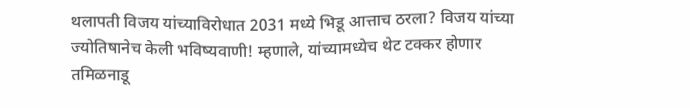थलापती विजय यांच्याविरोधात 2031 मध्ये भिडू आत्ताच ठरला? विजय यांच्या ज्योतिषानेच केली भविष्यवाणी! म्हणाले, यांच्यामध्येच थेट टक्कर होणार
तमिळनाडू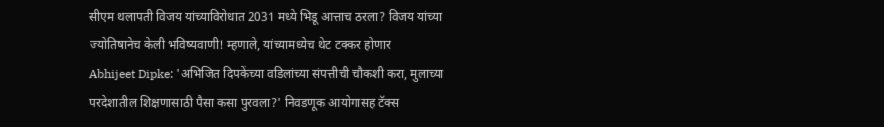सीएम थलापती विजय यांच्याविरोधात 2031 मध्ये भिडू आत्ताच ठरला? विजय यांच्या ज्योतिषानेच केली भविष्यवाणी! म्हणाले, यांच्यामध्येच थेट टक्कर होणार
Abhijeet Dipke: 'अभिजित दिपकेंच्या वडिलांच्या संपत्तीची चौकशी करा, मुलाच्या परदेशातील शिक्षणासाठी पैसा कसा पुरवला?' निवडणूक आयोगासह टॅक्स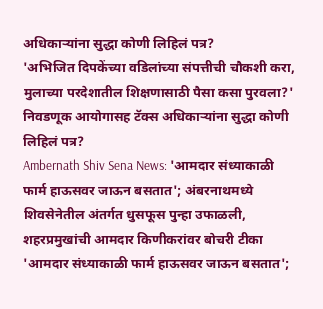अधिकाऱ्यांना सुद्धा कोणी लिहिलं पत्र?
'अभिजित दिपकेंच्या वडिलांच्या संपत्तीची चौकशी करा, मुलाच्या परदेशातील शिक्षणासाठी पैसा कसा पुरवला?' निवडणूक आयोगासह टॅक्स अधिकाऱ्यांना सुद्धा कोणी लिहिलं पत्र?
Ambernath Shiv Sena News: 'आमदार संध्याकाळी फार्म हाऊसवर जाऊन बसतात'; अंबरनाथमध्ये शिवसेनेतील अंतर्गत धुसफूस पुन्हा उफाळली, शहरप्रमुखांची आमदार किणीकरांवर बोचरी टीका
'आमदार संध्याकाळी फार्म हाऊसवर जाऊन बसतात';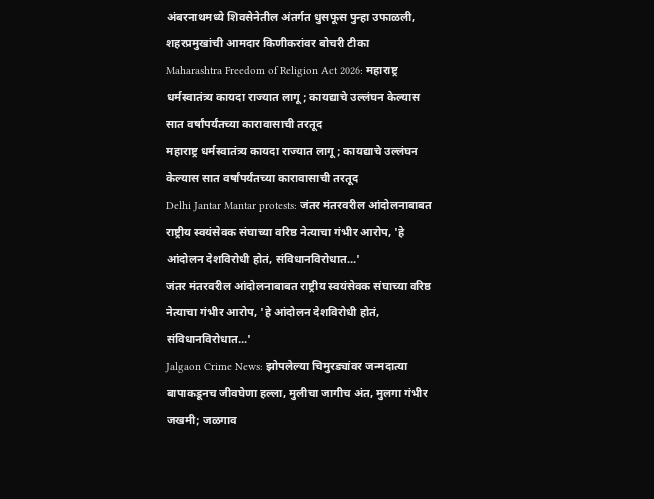अंबरनाथमध्ये शिवसेनेतील अंतर्गत धुसफूस पुन्हा उफाळली, शहरप्रमुखांची आमदार किणीकरांवर बोचरी टीका
Maharashtra Freedom of Religion Act 2026: महाराष्ट्र धर्मस्वातंत्र्य कायदा राज्यात लागू; कायद्याचे उल्लंघन केल्यास सात वर्षांपर्यंतच्या कारावासाची तरतूद
महाराष्ट्र धर्मस्वातंत्र्य कायदा राज्यात लागू; कायद्याचे उल्लंघन केल्यास सात वर्षांपर्यंतच्या कारावासाची तरतूद
Delhi Jantar Mantar protests: जंतर मंतरवरील आंदोलनाबाबत राष्ट्रीय स्वयंसेवक संघाच्या वरिष्ठ नेत्याचा गंभीर आरोप, 'हे आंदोलन देशविरोधी होतं, संविधानविरोधात...'
जंतर मंतरवरील आंदोलनाबाबत राष्ट्रीय स्वयंसेवक संघाच्या वरिष्ठ नेत्याचा गंभीर आरोप, 'हे आंदोलन देशविरोधी होतं, संविधानविरोधात...'
Jalgaon Crime News: झोपलेल्या चिमुरड्यांवर जन्मदात्या बापाकडूनच जीवघेणा हल्ला, मुलीचा जागीच अंत, मुलगा गंभीर जखमी; जळगाव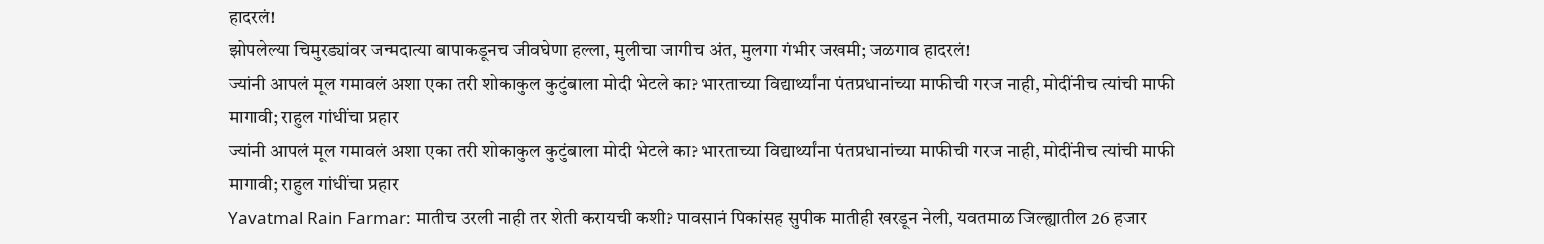हादरलं!
झोपलेल्या चिमुरड्यांवर जन्मदात्या बापाकडूनच जीवघेणा हल्ला, मुलीचा जागीच अंत, मुलगा गंभीर जखमी; जळगाव हादरलं!
ज्यांनी आपलं मूल गमावलं अशा एका तरी शोकाकुल कुटुंबाला मोदी भेटले का? भारताच्या विद्यार्थ्यांना पंतप्रधानांच्या माफीची गरज नाही, मोदींनीच त्यांची माफी मागावी; राहुल गांधींचा प्रहार
ज्यांनी आपलं मूल गमावलं अशा एका तरी शोकाकुल कुटुंबाला मोदी भेटले का? भारताच्या विद्यार्थ्यांना पंतप्रधानांच्या माफीची गरज नाही, मोदींनीच त्यांची माफी मागावी; राहुल गांधींचा प्रहार
Yavatmal Rain Farmar: मातीच उरली नाही तर शेती करायची कशी? पावसानं पिकांसह सुपीक मातीही खरडून नेली, यवतमाळ जिल्ह्यातील 26 हजार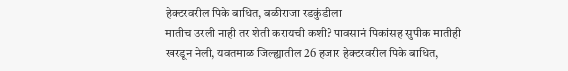हेक्टरवरील पिके बाधित, बळीराजा रडकुंडीला
मातीच उरली नाही तर शेती करायची कशी? पावसानं पिकांसह सुपीक मातीही खरडून नेली, यवतमाळ जिल्ह्यातील 26 हजार हेक्टरवरील पिके बाधित,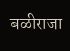बळीराजा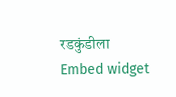रडकुंडीला
Embed widget